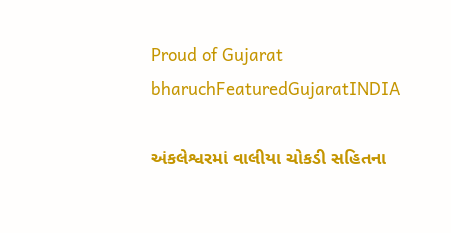Proud of Gujarat
bharuchFeaturedGujaratINDIA

અંકલેશ્વરમાં વાલીયા ચોકડી સહિતના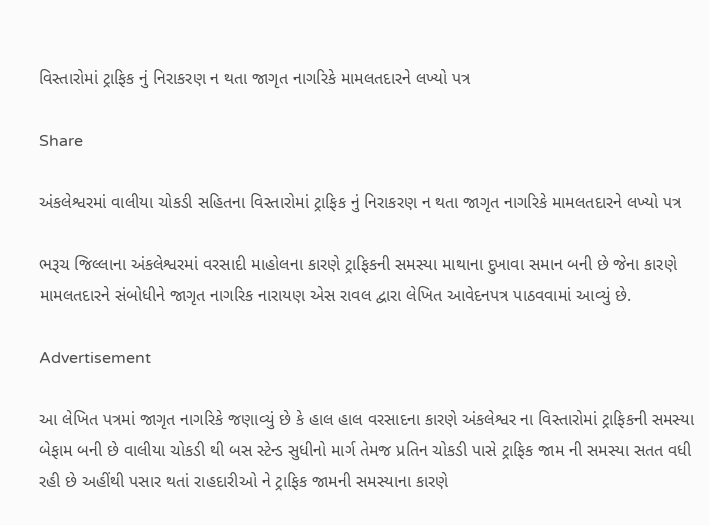વિસ્તારોમાં ટ્રાફિક નું નિરાકરણ ન થતા જાગૃત નાગરિકે મામલતદારને લખ્યો પત્ર

Share

અંકલેશ્વરમાં વાલીયા ચોકડી સહિતના વિસ્તારોમાં ટ્રાફિક નું નિરાકરણ ન થતા જાગૃત નાગરિકે મામલતદારને લખ્યો પત્ર

ભરૂચ જિલ્લાના અંકલેશ્વરમાં વરસાદી માહોલના કારણે ટ્રાફિકની સમસ્યા માથાના દુખાવા સમાન બની છે જેના કારણે મામલતદારને સંબોધીને જાગૃત નાગરિક નારાયણ એસ રાવલ દ્વારા લેખિત આવેદનપત્ર પાઠવવામાં આવ્યું છે.

Advertisement

આ લેખિત પત્રમાં જાગૃત નાગરિકે જણાવ્યું છે કે હાલ હાલ વરસાદના કારણે અંકલેશ્વર ના વિસ્તારોમાં ટ્રાફિકની સમસ્યા બેફામ બની છે વાલીયા ચોકડી થી બસ સ્ટેન્ડ સુધીનો માર્ગ તેમજ પ્રતિન ચોકડી પાસે ટ્રાફિક જામ ની સમસ્યા સતત વધી રહી છે અહીંથી પસાર થતાં રાહદારીઓ ને ટ્રાફિક જામની સમસ્યાના કારણે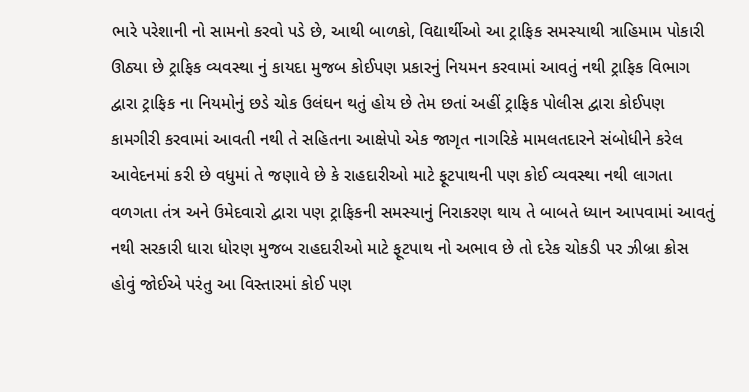ભારે પરેશાની નો સામનો કરવો પડે છે, આથી બાળકો, વિદ્યાર્થીઓ આ ટ્રાફિક સમસ્યાથી ત્રાહિમામ પોકારી ઊઠ્યા છે ટ્રાફિક વ્યવસ્થા નું કાયદા મુજબ કોઈપણ પ્રકારનું નિયમન કરવામાં આવતું નથી ટ્રાફિક વિભાગ દ્વારા ટ્રાફિક ના નિયમોનું છડે ચોક ઉલંઘન થતું હોય છે તેમ છતાં અહીં ટ્રાફિક પોલીસ દ્વારા કોઈપણ કામગીરી કરવામાં આવતી નથી તે સહિતના આક્ષેપો એક જાગૃત નાગરિકે મામલતદારને સંબોધીને કરેલ આવેદનમાં કરી છે વધુમાં તે જણાવે છે કે રાહદારીઓ માટે ફૂટપાથની પણ કોઈ વ્યવસ્થા નથી લાગતા વળગતા તંત્ર અને ઉમેદવારો દ્વારા પણ ટ્રાફિકની સમસ્યાનું નિરાકરણ થાય તે બાબતે ધ્યાન આપવામાં આવતું નથી સરકારી ધારા ધોરણ મુજબ રાહદારીઓ માટે ફૂટપાથ નો અભાવ છે તો દરેક ચોકડી પર ઝીબ્રા ક્રોસ હોવું જોઈએ પરંતુ આ વિસ્તારમાં કોઈ પણ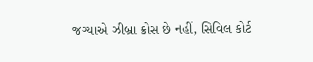જગ્યાએ ઝીબ્રા ક્રોસ છે નહીં, સિવિલ કોર્ટ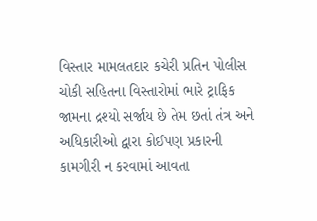વિસ્તાર મામલતદાર કચેરી પ્રતિન પોલીસ ચોકી સહિતના વિસ્તારોમાં ભારે ટ્રાફિક જામના દ્રશ્યો સર્જાય છે તેમ છતાં તંત્ર અને અધિકારીઓ દ્વારા કોઈપણ પ્રકારની કામગીરી ન કરવામાં આવતા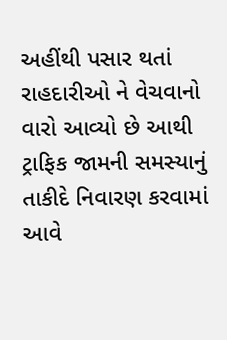અહીંથી પસાર થતાં રાહદારીઓ ને વેચવાનો વારો આવ્યો છે આથી ટ્રાફિક જામની સમસ્યાનું તાકીદે નિવારણ કરવામાં આવે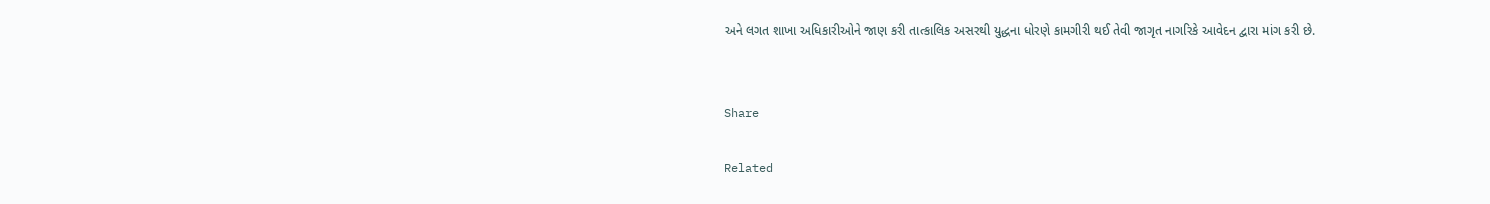અને લગત શાખા અધિકારીઓને જાણ કરી તાત્કાલિક અસરથી યુદ્ધના ધોરણે કામગીરી થઈ તેવી જાગૃત નાગરિકે આવેદન દ્વારા માંગ કરી છે.


Share

Related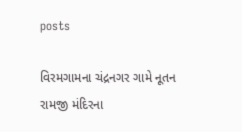posts

વિરમગામના ચંદ્રનગર ગામે નૂતન રામજી મંદિરના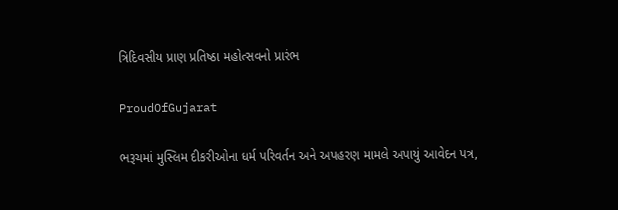ત્રિદિવસીય પ્રાણ પ્રતિષ્ઠા મહોત્સવનો પ્રારંભ

ProudOfGujarat

ભરૂચમાં મુસ્લિમ દીકરીઓના ધર્મ પરિવર્તન અને અપહરણ મામલે અપાયું આવેદન પત્ર,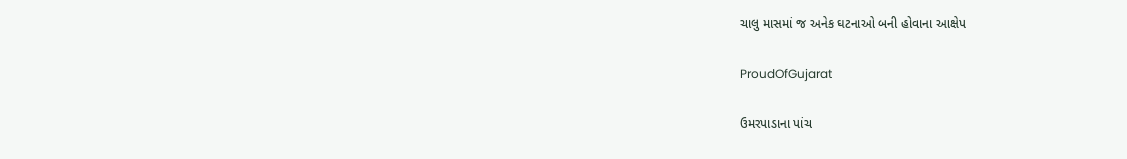ચાલુ માસમાં જ અનેક ઘટનાઓ બની હોવાના આક્ષેપ

ProudOfGujarat

ઉમરપાડાના પાંચ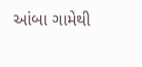આંબા ગામેથી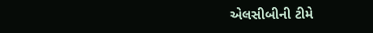એલસીબીની ટીમે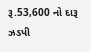રૂ.53,600 નો દારૂ ઝડપી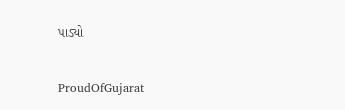પાડ્યો

ProudOfGujarat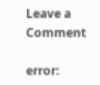Leave a Comment

error: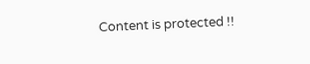Content is protected !!